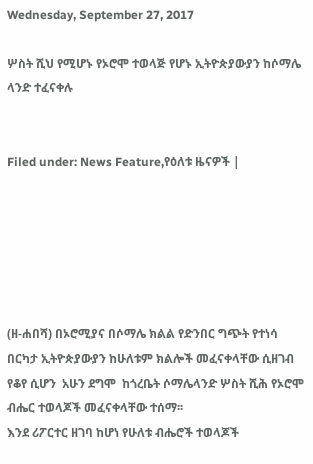Wednesday, September 27, 2017

ሦስት ሺህ የሚሆኑ የኦሮሞ ተወላጅ የሆኑ ኢትዮጵያውያን ከሶማሌ ላንድ ተፈናቀሉ


Filed under: News Feature,የዕለቱ ዜናዎች |






(ዘ-ሐበሻ) በኦሮሚያና በሶማሌ ክልል የድንበር ግጭት የተነሳ በርካታ ኢትዮጵያውያን ከሁለቱም ክልሎች መፈናቀላቸው ሲዘገብ የቆየ ሲሆን  አሁን ደግሞ  ከጎረቤት ሶማሌላንድ ሦስት ሺሕ የኦሮሞ ብሔር ተወላጆች መፈናቀላቸው ተሰማ፡፡
እንደ ሪፖርተር ዘገባ ከሆነ የሁለቱ ብሔሮች ተወላጆች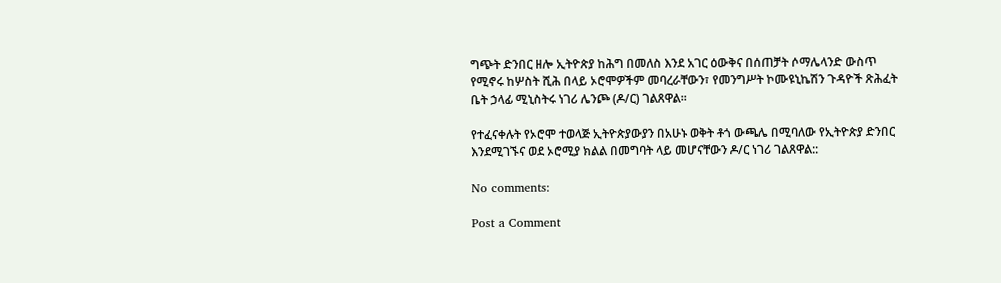ግጭት ድንበር ዘሎ ኢትዮጵያ ከሕግ በመለስ እንደ አገር ዕውቅና በሰጠቻት ሶማሌላንድ ውስጥ የሚኖሩ ከሦስት ሺሕ በላይ ኦሮሞዎችም መባረራቸውን፣ የመንግሥት ኮሙዩኒኬሽን ጉዳዮች ጽሕፈት ቤት ኃላፊ ሚኒስትሩ ነገሪ ሌንጮ (ዶ/ር) ገልጸዋል፡፡

የተፈናቀሉት የኦሮሞ ተወላጅ ኢትዮጵያውያን በአሁኑ ወቅት ቶጎ ውጫሌ በሚባለው የኢትዮጵያ ድንበር እንደሚገኙና ወደ ኦሮሚያ ክልል በመግባት ላይ መሆናቸውን ዶ/ር ነገሪ ገልጸዋል::

No comments:

Post a Comment